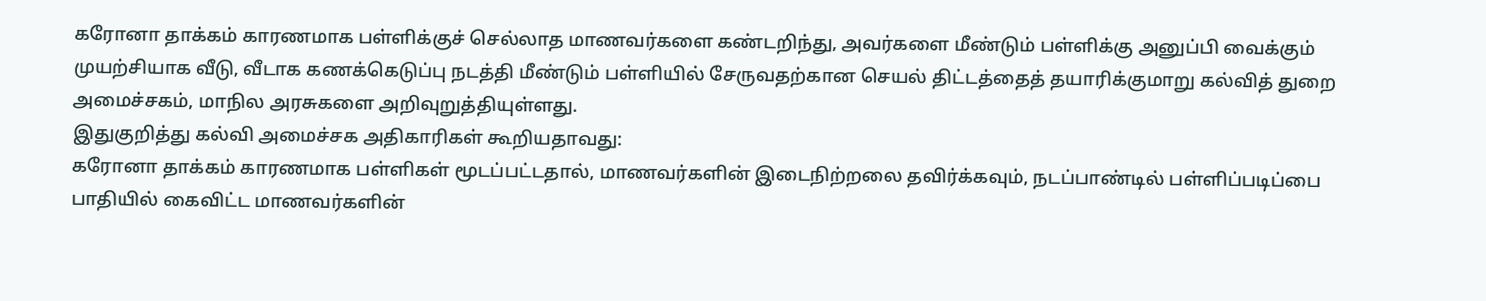கரோனா தாக்கம் காரணமாக பள்ளிக்குச் செல்லாத மாணவர்களை கண்டறிந்து, அவர்களை மீண்டும் பள்ளிக்கு அனுப்பி வைக்கும் முயற்சியாக வீடு, வீடாக கணக்கெடுப்பு நடத்தி மீண்டும் பள்ளியில் சேருவதற்கான செயல் திட்டத்தைத் தயாரிக்குமாறு கல்வித் துறை அமைச்சகம், மாநில அரசுகளை அறிவுறுத்தியுள்ளது.
இதுகுறித்து கல்வி அமைச்சக அதிகாரிகள் கூறியதாவது:
கரோனா தாக்கம் காரணமாக பள்ளிகள் மூடப்பட்டதால், மாணவர்களின் இடைநிற்றலை தவிர்க்கவும், நடப்பாண்டில் பள்ளிப்படிப்பை பாதியில் கைவிட்ட மாணவர்களின்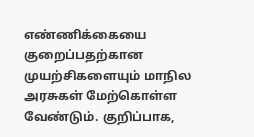எண்ணிக்கையை குறைப்பதற்கான முயற்சிகளையும் மாநில அரசுகள் மேற்கொள்ள வேண்டும். குறிப்பாக,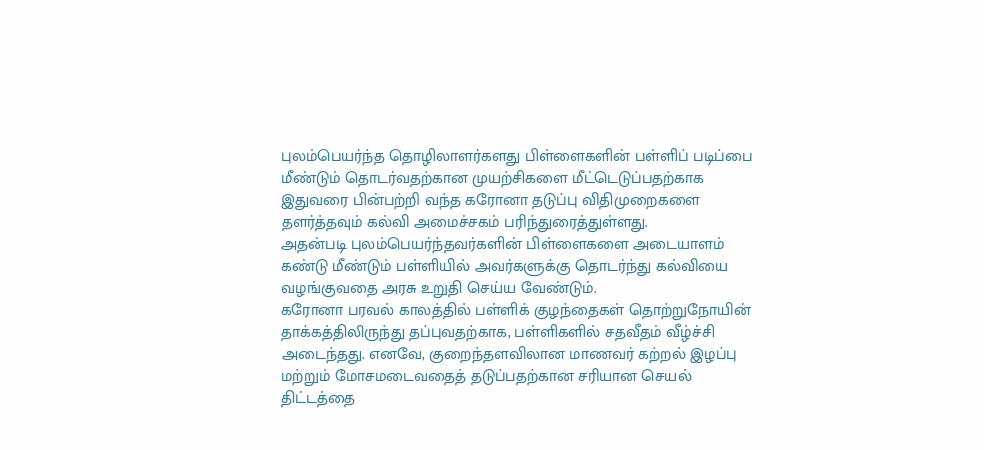புலம்பெயர்ந்த தொழிலாளர்களது பிள்ளைகளின் பள்ளிப் படிப்பை மீண்டும் தொடர்வதற்கான முயற்சிகளை மீட்டெடுப்பதற்காக இதுவரை பின்பற்றி வந்த கரோனா தடுப்பு விதிமுறைகளை தளர்த்தவும் கல்வி அமைச்சகம் பரிந்துரைத்துள்ளது.
அதன்படி புலம்பெயர்ந்தவர்களின் பிள்ளைகளை அடையாளம் கண்டு மீண்டும் பள்ளியில் அவர்களுக்கு தொடர்ந்து கல்வியை வழங்குவதை அரசு உறுதி செய்ய வேண்டும்.
கரோனா பரவல் காலத்தில் பள்ளிக் குழந்தைகள் தொற்றுநோயின் தாக்கத்திலிருந்து தப்புவதற்காக, பள்ளிகளில் சதவீதம் வீழ்ச்சி அடைந்தது. எனவே, குறைந்தளவிலான மாணவர் கற்றல் இழப்பு மற்றும் மோசமடைவதைத் தடுப்பதற்கான சரியான செயல் திட்டத்தை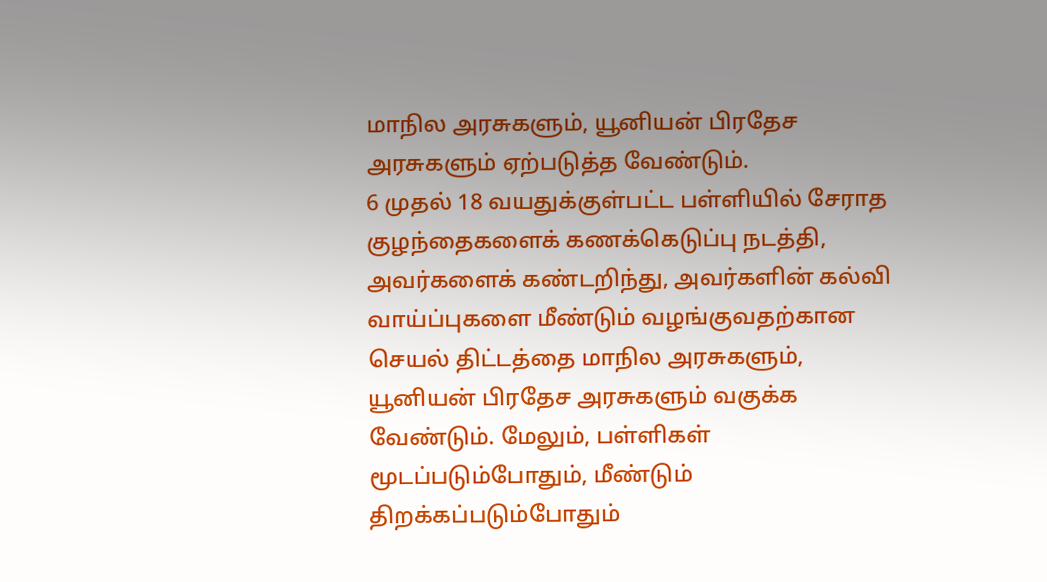மாநில அரசுகளும், யூனியன் பிரதேச அரசுகளும் ஏற்படுத்த வேண்டும்.
6 முதல் 18 வயதுக்குள்பட்ட பள்ளியில் சேராத குழந்தைகளைக் கணக்கெடுப்பு நடத்தி, அவர்களைக் கண்டறிந்து, அவர்களின் கல்வி வாய்ப்புகளை மீண்டும் வழங்குவதற்கான செயல் திட்டத்தை மாநில அரசுகளும், யூனியன் பிரதேச அரசுகளும் வகுக்க வேண்டும். மேலும், பள்ளிகள் மூடப்படும்போதும், மீண்டும் திறக்கப்படும்போதும்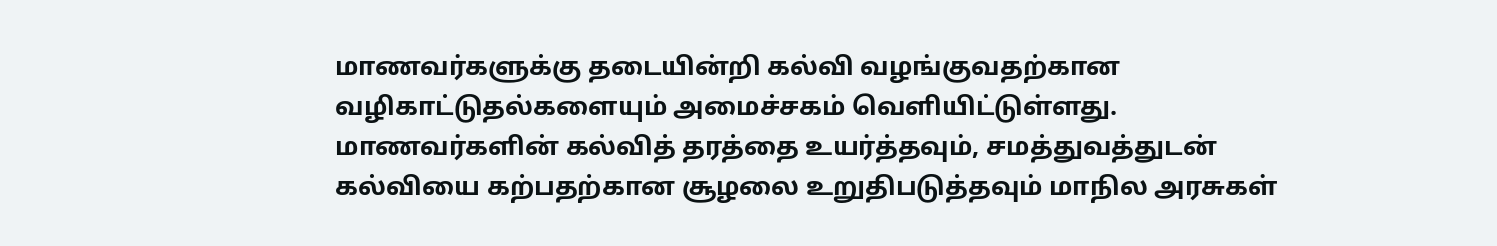மாணவர்களுக்கு தடையின்றி கல்வி வழங்குவதற்கான வழிகாட்டுதல்களையும் அமைச்சகம் வெளியிட்டுள்ளது.
மாணவர்களின் கல்வித் தரத்தை உயர்த்தவும், சமத்துவத்துடன் கல்வியை கற்பதற்கான சூழலை உறுதிபடுத்தவும் மாநில அரசுகள்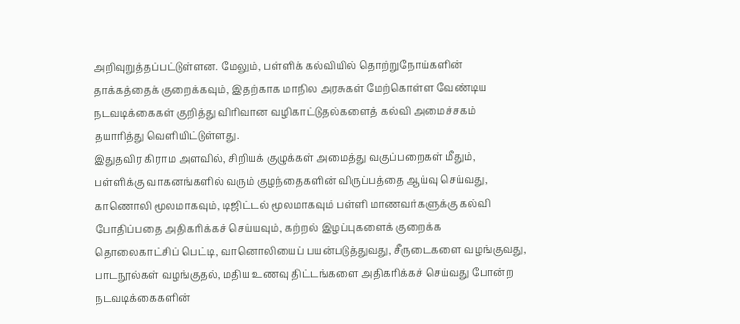அறிவுறுத்தப்பட்டுள்ளன. மேலும், பள்ளிக் கல்வியில் தொற்றுநோய்களின் தாக்கத்தைக் குறைக்கவும், இதற்காக மாநில அரசுகள் மேற்கொள்ள வேண்டிய நடவடிக்கைகள் குறித்து விரிவான வழிகாட்டுதல்களைத் கல்வி அமைச்சகம் தயாரித்து வெளியிட்டுள்ளது.
இதுதவிர கிராம அளவில், சிறியக் குழுக்கள் அமைத்து வகுப்பறைகள் மீதும், பள்ளிக்கு வாகனங்களில் வரும் குழந்தைகளின் விருப்பத்தை ஆய்வு செய்வது, காணொலி மூலமாகவும், டிஜிட்டல் மூலமாகவும் பள்ளி மாணவர்களுக்கு கல்வி போதிப்பதை அதிகரிக்கச் செய்யவும், கற்றல் இழப்புகளைக் குறைக்க தொலைகாட்சிப் பெட்டி, வானொலியைப் பயன்படுத்துவது, சீருடைகளை வழங்குவது, பாடநூல்கள் வழங்குதல், மதிய உணவு திட்டங்களை அதிகரிக்கச் செய்வது போன்ற நடவடிக்கைகளின்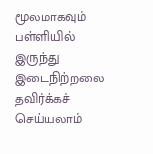மூலமாகவும் பள்ளியில் இருந்து இடைநிற்றலை தவிர்க்கச் செய்யலாம்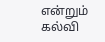என்றும் கல்வி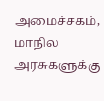அமைச்சகம், மாநில அரசுகளுக்கு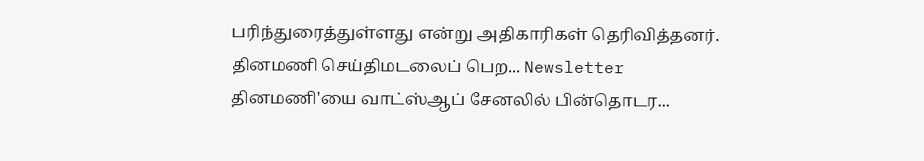பரிந்துரைத்துள்ளது என்று அதிகாரிகள் தெரிவித்தனர்.
தினமணி செய்திமடலைப் பெற... Newsletter
தினமணி'யை வாட்ஸ்ஆப் சேனலில் பின்தொடர...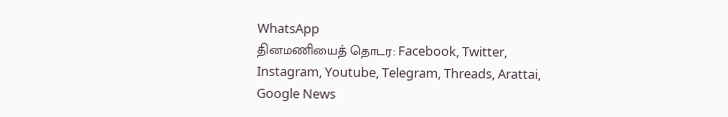WhatsApp
தினமணியைத் தொடர: Facebook, Twitter, Instagram, Youtube, Telegram, Threads, Arattai, Google News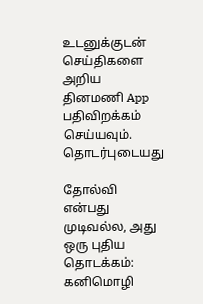உடனுக்குடன் செய்திகளை அறிய தினமணி App பதிவிறக்கம் செய்யவும்.
தொடர்புடையது

தோல்வி என்பது முடிவல்ல, அது ஒரு புதிய தொடக்கம்: கனிமொழி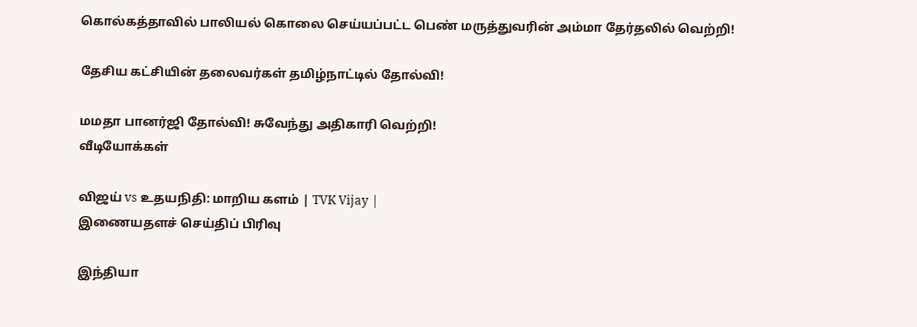கொல்கத்தாவில் பாலியல் கொலை செய்யப்பட்ட பெண் மருத்துவரின் அம்மா தேர்தலில் வெற்றி!

தேசிய கட்சியின் தலைவர்கள் தமிழ்நாட்டில் தோல்வி!

மமதா பானர்ஜி தோல்வி! சுவேந்து அதிகாரி வெற்றி!
வீடியோக்கள்

விஜய் vs உதயநிதி: மாறிய களம் | TVK Vijay |
இணையதளச் செய்திப் பிரிவு

இந்தியா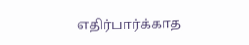எதிர்பார்க்காத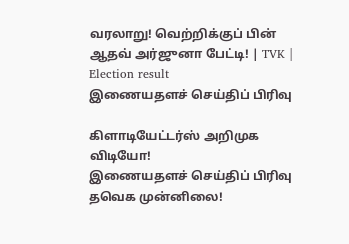வரலாறு! வெற்றிக்குப் பின் ஆதவ் அர்ஜுனா பேட்டி! | TVK | Election result
இணையதளச் செய்திப் பிரிவு

கிளாடியேட்டர்ஸ் அறிமுக விடியோ!
இணையதளச் செய்திப் பிரிவு
தவெக முன்னிலை!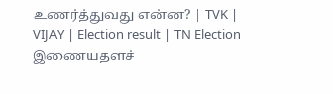உணர்த்துவது என்ன? | TVK | VIJAY | Election result | TN Election
இணையதளச்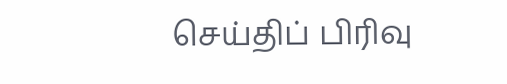செய்திப் பிரிவு